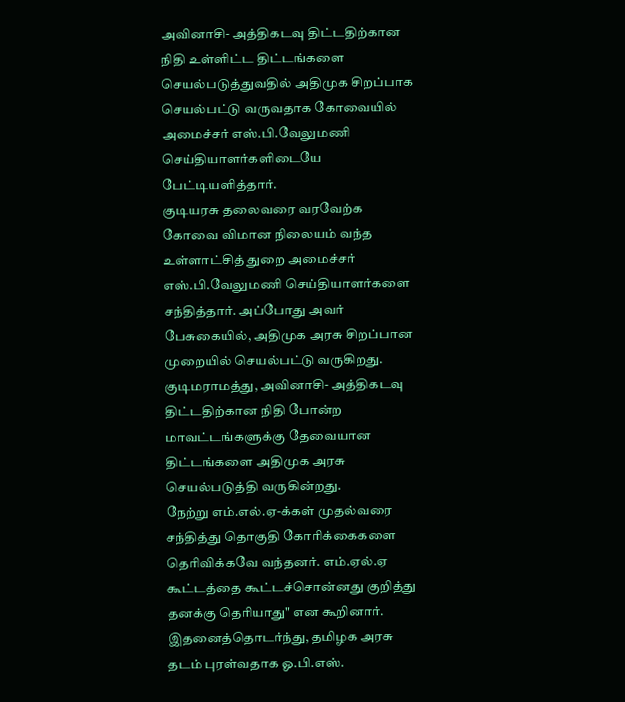அவினாசி- அத்திகடவு திட்டதிற்கான நிதி உள்ளிட்ட திட்டங்களை செயல்படுத்துவதில் அதிமுக சிறப்பாக செயல்பட்டு வருவதாக கோவையில் அமைச்சர் எஸ்.பி.வேலுமணி செய்தியாளர்களிடையே பேட்டியளித்தார்.
குடியரசு தலைவரை வரவேற்க கோவை விமான நிலையம் வந்த உள்ளாட்சித் துறை அமைச்சர் எஸ்.பி.வேலுமணி செய்தியாளர்களை சந்தித்தார். அப்போது அவர் பேசுகையில், அதிமுக அரசு சிறப்பான முறையில் செயல்பட்டு வருகிறது. குடிமராமத்து, அவினாசி- அத்திகடவு திட்டதிற்கான நிதி போன்ற மாவட்டங்களுக்கு தேவையான திட்டங்களை அதிமுக அரசு செயல்படுத்தி வருகின்றது.
நேற்று எம்.எல்.ஏ-க்கள் முதல்வரை சந்தித்து தொகுதி கோரிக்கைகளை தெரிவிக்கவே வந்தனர். எம்.ஏல்.ஏ கூட்டத்தை கூட்டச்சொன்னது குறித்து தனக்கு தெரியாது" என கூறினார்.
இதனைத்தொடர்ந்து, தமிழக அரசு தடம் புரள்வதாக ஓ.பி.எஸ்.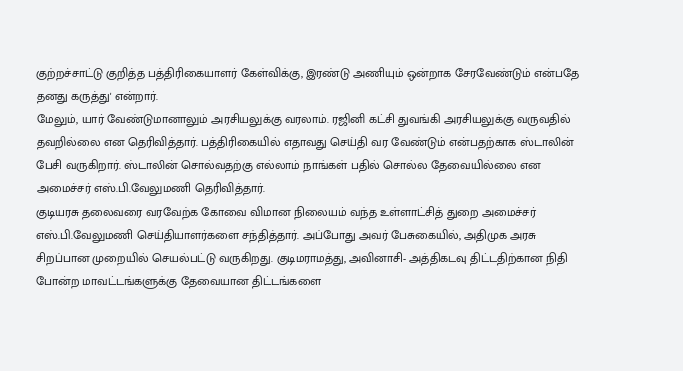குற்றச்சாட்டு குறித்த பத்திரிகையாளர் கேள்விக்கு, இரண்டு அணியும் ஒன்றாக சேரவேண்டும் என்பதே தனது கருத்து' என்றார்.
மேலும், யார் வேண்டுமானாலும் அரசியலுக்கு வரலாம். ரஜினி கட்சி துவங்கி அரசியலுக்கு வருவதில் தவறில்லை என தெரிவித்தார். பத்திரிகையில் எதாவது செய்தி வர வேண்டும் என்பதற்காக ஸ்டாலின் பேசி வருகிறார். ஸ்டாலின் சொல்வதற்கு எல்லாம் நாங்கள் பதில் சொல்ல தேவையில்லை என அமைச்சர் எஸ்.பி.வேலுமணி தெரிவித்தார்.
குடியரசு தலைவரை வரவேற்க கோவை விமான நிலையம் வந்த உள்ளாட்சித் துறை அமைச்சர் எஸ்.பி.வேலுமணி செய்தியாளர்களை சந்தித்தார். அப்போது அவர் பேசுகையில், அதிமுக அரசு சிறப்பான முறையில் செயல்பட்டு வருகிறது. குடிமராமத்து, அவினாசி- அத்திகடவு திட்டதிற்கான நிதி போன்ற மாவட்டங்களுக்கு தேவையான திட்டங்களை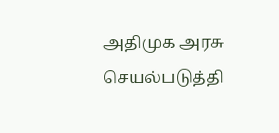அதிமுக அரசு செயல்படுத்தி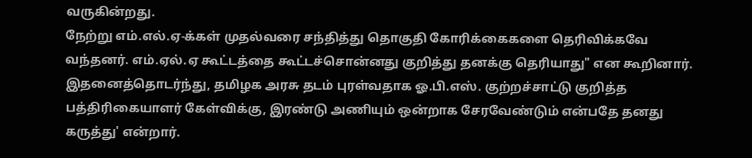வருகின்றது.
நேற்று எம்.எல்.ஏ-க்கள் முதல்வரை சந்தித்து தொகுதி கோரிக்கைகளை தெரிவிக்கவே வந்தனர். எம்.ஏல்.ஏ கூட்டத்தை கூட்டச்சொன்னது குறித்து தனக்கு தெரியாது" என கூறினார்.
இதனைத்தொடர்ந்து, தமிழக அரசு தடம் புரள்வதாக ஓ.பி.எஸ். குற்றச்சாட்டு குறித்த பத்திரிகையாளர் கேள்விக்கு, இரண்டு அணியும் ஒன்றாக சேரவேண்டும் என்பதே தனது கருத்து' என்றார்.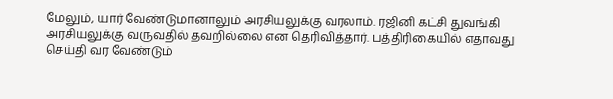மேலும், யார் வேண்டுமானாலும் அரசியலுக்கு வரலாம். ரஜினி கட்சி துவங்கி அரசியலுக்கு வருவதில் தவறில்லை என தெரிவித்தார். பத்திரிகையில் எதாவது செய்தி வர வேண்டும்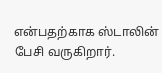என்பதற்காக ஸ்டாலின் பேசி வருகிறார்.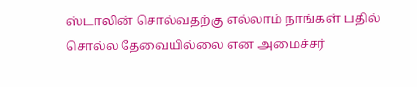ஸ்டாலின் சொல்வதற்கு எல்லாம் நாங்கள் பதில் சொல்ல தேவையில்லை என அமைச்சர்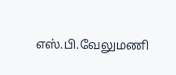எஸ்.பி.வேலுமணி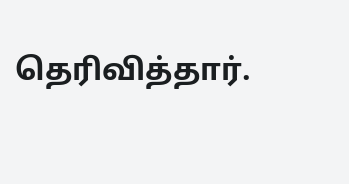தெரிவித்தார்.